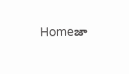Homeజా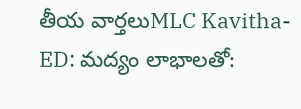తీయ వార్తలుMLC Kavitha- ED: మద్యం లాభాలతో: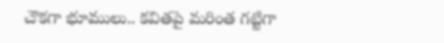చౌకగా భూములు.. కవితపై మరింత గట్టిగా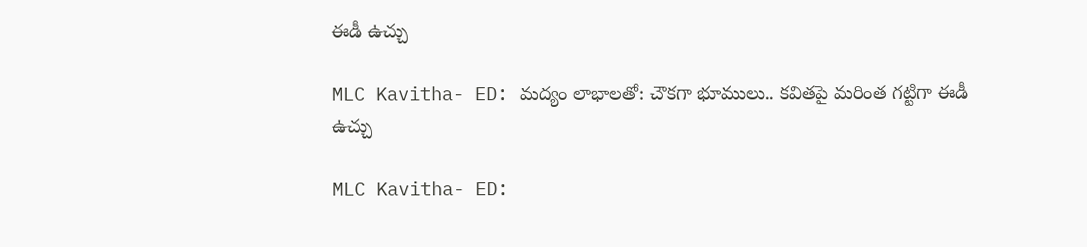ఈడీ ఉచ్చు

MLC Kavitha- ED: మద్యం లాభాలతో: చౌకగా భూములు.. కవితపై మరింత గట్టిగా ఈడీ ఉచ్చు

MLC Kavitha- ED: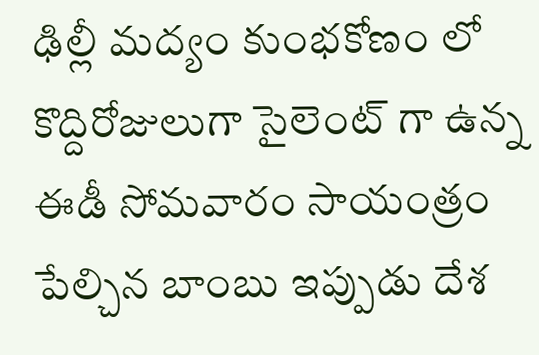ఢిల్లీ మద్యం కుంభకోణం లో కొద్దిరోజులుగా సైలెంట్ గా ఉన్న ఈడీ సోమవారం సాయంత్రం పేల్చిన బాంబు ఇప్పుడు దేశ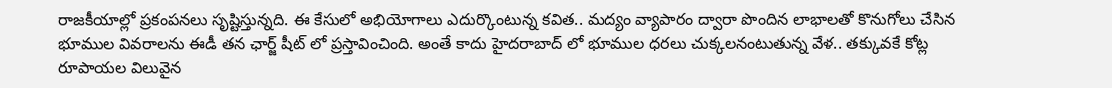రాజకీయాల్లో ప్రకంపనలు సృష్టిస్తున్నది. ఈ కేసులో అభియోగాలు ఎదుర్కొంటున్న కవిత.. మద్యం వ్యాపారం ద్వారా పొందిన లాభాలతో కొనుగోలు చేసిన భూముల వివరాలను ఈడీ తన ఛార్జ్ షీట్ లో ప్రస్తావించింది. అంతే కాదు హైదరాబాద్ లో భూముల ధరలు చుక్కలనంటుతున్న వేళ.. తక్కువకే కోట్ల రూపాయల విలువైన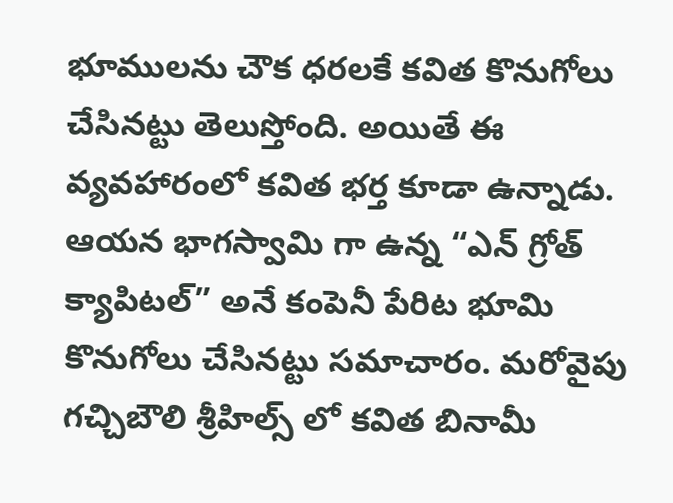భూములను చౌక ధరలకే కవిత కొనుగోలు చేసినట్టు తెలుస్తోంది. అయితే ఈ వ్యవహారంలో కవిత భర్త కూడా ఉన్నాడు. ఆయన భాగస్వామి గా ఉన్న “ఎన్ గ్రోత్ క్యాపిటల్” అనే కంపెనీ పేరిట భూమి కొనుగోలు చేసినట్టు సమాచారం. మరోవైపు గచ్చిబౌలి శ్రీహిల్స్ లో కవిత బినామీ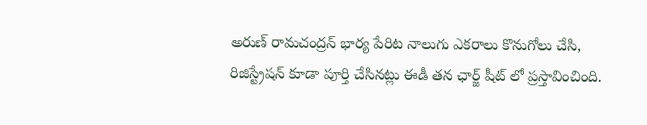అరుణ్ రామచంద్రన్ భార్య పేరిట నాలుగు ఎకరాలు కొనుగోలు చేసి, రిజిస్ట్రేషన్ కూడా పూర్తి చేసినట్లు ఈడీ తన ఛార్జ్ షీట్ లో ప్రస్తావించింది.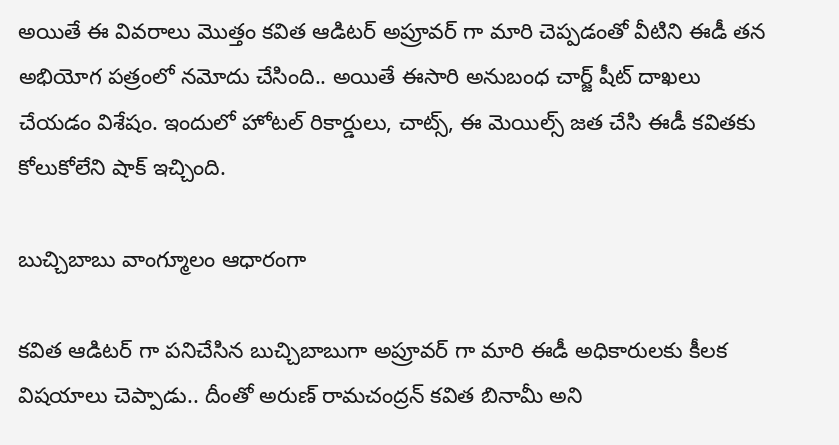అయితే ఈ వివరాలు మొత్తం కవిత ఆడిటర్ అప్రూవర్ గా మారి చెప్పడంతో వీటిని ఈడీ తన అభియోగ పత్రంలో నమోదు చేసింది.. అయితే ఈసారి అనుబంధ చార్జ్ షీట్ దాఖలు చేయడం విశేషం. ఇందులో హోటల్ రికార్డులు, చాట్స్, ఈ మెయిల్స్ జత చేసి ఈడీ కవితకు కోలుకోలేని షాక్ ఇచ్చింది.

బుచ్చిబాబు వాంగ్మూలం ఆధారంగా

కవిత ఆడిటర్ గా పనిచేసిన బుచ్చిబాబుగా అప్రూవర్ గా మారి ఈడీ అధికారులకు కీలక విషయాలు చెప్పాడు.. దీంతో అరుణ్ రామచంద్రన్ కవిత బినామీ అని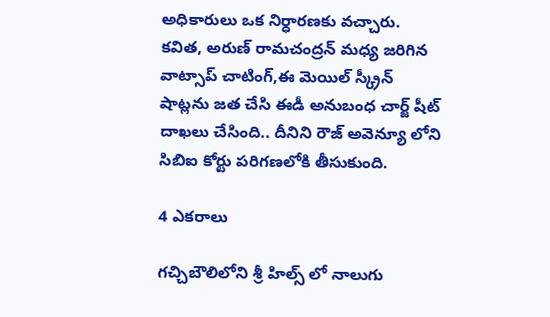అధికారులు ఒక నిర్ధారణకు వచ్చారు. కవిత, అరుణ్ రామచంద్రన్ మధ్య జరిగిన వాట్సాప్ చాటింగ్,ఈ మెయిల్ స్క్రీన్ షాట్లను జత చేసి ఈడీ అనుబంధ చార్జ్ షీట్ దాఖలు చేసింది.. దీనిని రౌజ్ అవెన్యూ లోని సిబిఐ కోర్టు పరిగణలోకి తీసుకుంది.

4 ఎకరాలు

గచ్చిబౌలిలోని శ్రీ హిల్స్ లో నాలుగు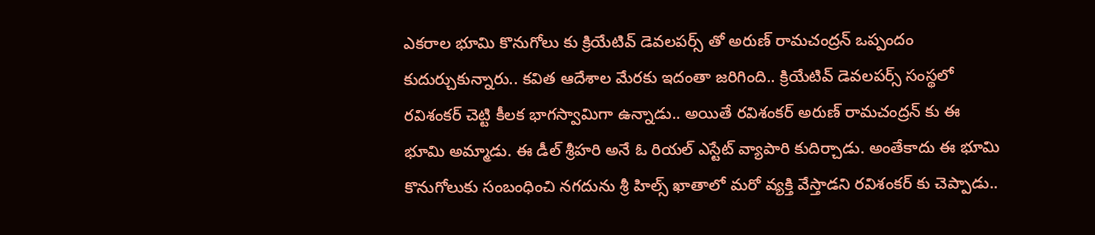ఎకరాల భూమి కొనుగోలు కు క్రియేటివ్ డెవలపర్స్ తో అరుణ్ రామచంద్రన్ ఒప్పందం కుదుర్చుకున్నారు.. కవిత ఆదేశాల మేరకు ఇదంతా జరిగింది.. క్రియేటివ్ డెవలపర్స్ సంస్థలో రవిశంకర్ చెట్టి కీలక భాగస్వామిగా ఉన్నాడు.. అయితే రవిశంకర్ అరుణ్ రామచంద్రన్ కు ఈ భూమి అమ్మాడు. ఈ డీల్ శ్రీహరి అనే ఓ రియల్ ఎస్టేట్ వ్యాపారి కుదిర్చాడు. అంతేకాదు ఈ భూమి కొనుగోలుకు సంబంధించి నగదును శ్రీ హిల్స్ ఖాతాలో మరో వ్యక్తి వేస్తాడని రవిశంకర్ కు చెప్పాడు..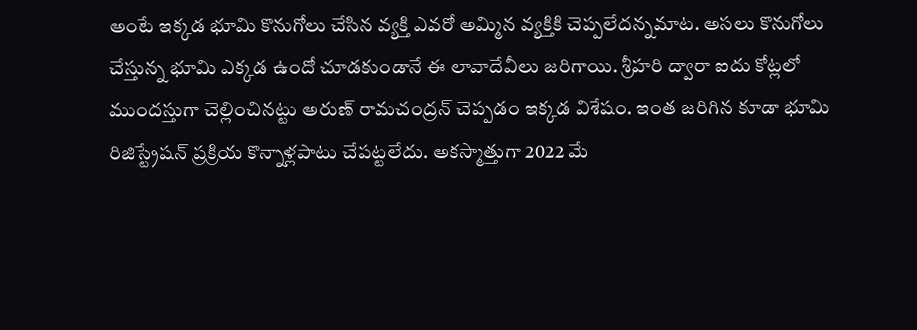అంటే ఇక్కడ భూమి కొనుగోలు చేసిన వ్యక్తి ఎవరో అమ్మిన వ్యక్తికి చెప్పలేదన్నమాట. అసలు కొనుగోలు చేస్తున్న భూమి ఎక్కడ ఉందో చూడకుండానే ఈ లావాదేవీలు జరిగాయి. శ్రీహరి ద్వారా ఐదు కోట్లలో ముందస్తుగా చెల్లించినట్టు అరుణ్ రామచంద్రన్ చెప్పడం ఇక్కడ విశేషం. ఇంత జరిగిన కూడా భూమి రిజిస్ట్రేషన్ ప్రక్రియ కొన్నాళ్లపాటు చేపట్టలేదు. అకస్మాత్తుగా 2022 మే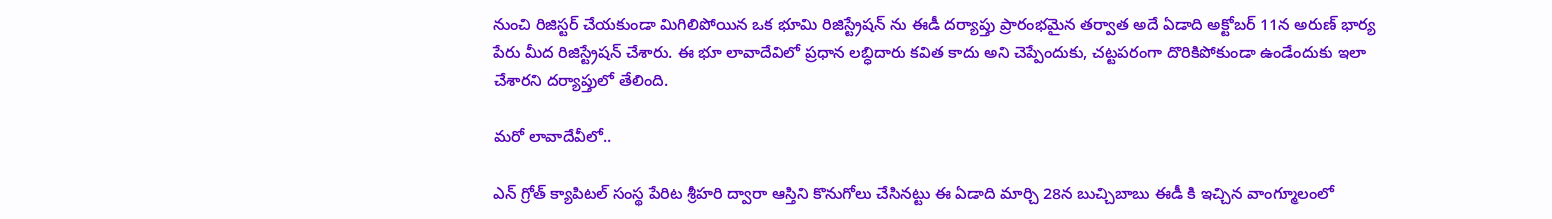నుంచి రిజిస్టర్ చేయకుండా మిగిలిపోయిన ఒక భూమి రిజిస్ట్రేషన్ ను ఈడీ దర్యాప్తు ప్రారంభమైన తర్వాత అదే ఏడాది అక్టోబర్ 11న అరుణ్ భార్య పేరు మీద రిజిస్ట్రేషన్ చేశారు. ఈ భూ లావాదేవిలో ప్రధాన లబ్ధిదారు కవిత కాదు అని చెప్పేందుకు, చట్టపరంగా దొరికిపోకుండా ఉండేందుకు ఇలా చేశారని దర్యాప్తులో తేలింది.

మరో లావాదేవీలో..

ఎన్ గ్రోత్ క్యాపిటల్ సంస్థ పేరిట శ్రీహరి ద్వారా ఆస్తిని కొనుగోలు చేసినట్టు ఈ ఏడాది మార్చి 28న బుచ్చిబాబు ఈడీ కి ఇచ్చిన వాంగ్మూలంలో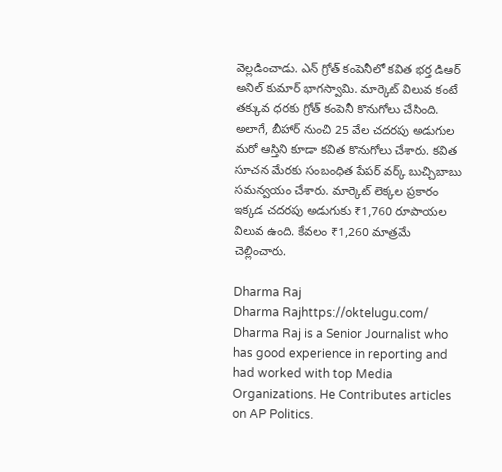వెల్లడించాడు. ఎన్ గ్రోత్ కంపెనీలో కవిత భర్త డిఆర్ అనిల్ కుమార్ భాగస్వామి. మార్కెట్ విలువ కంటే తక్కువ ధరకు గ్రోత్ కంపెనీ కొనుగోలు చేసింది. అలాగే, బీహార్ నుంచి 25 వేల చదరపు అడుగుల మరో ఆస్తిని కూడా కవిత కొనుగోలు చేశారు. కవిత సూచన మేరకు సంబంధిత పేపర్ వర్క్ బుచ్చిబాబు సమన్వయం చేశారు. మార్కెట్ లెక్కల ప్రకారం ఇక్కడ చదరపు అడుగుకు ₹1,760 రూపాయల విలువ ఉంది. కేవలం ₹1,260 మాత్రమే చెల్లించారు.

Dharma Raj
Dharma Rajhttps://oktelugu.com/
Dharma Raj is a Senior Journalist who has good experience in reporting and had worked with top Media Organizations. He Contributes articles on AP Politics.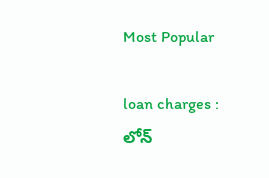Most Popular

loan charges : లోన్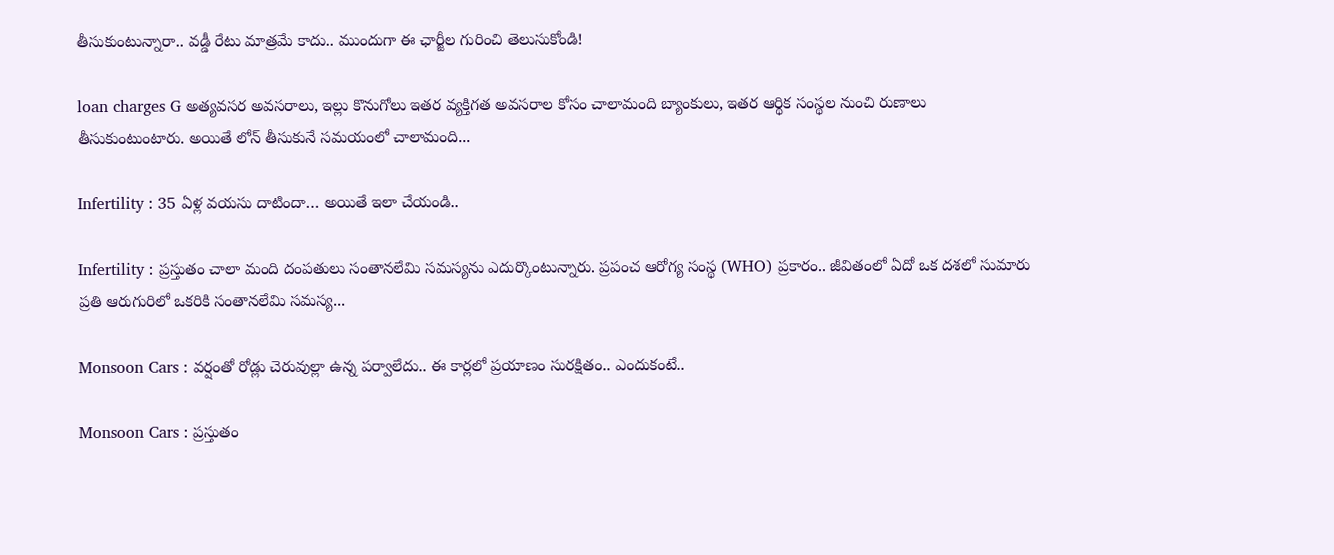తీసుకుంటున్నారా.. వడ్డీ రేటు మాత్రమే కాదు.. ముందుగా ఈ ఛార్జీల గురించి తెలుసుకోండి!

loan charges G అత్యవసర అవసరాలు, ఇల్లు కొనుగోలు ఇతర వ్యక్తిగత అవసరాల కోసం చాలామంది బ్యాంకులు, ఇతర ఆర్థిక సంస్థల నుంచి రుణాలు తీసుకుంటుంటారు. అయితే లోన్ తీసుకునే సమయంలో చాలామంది...

Infertility : 35 ఏళ్ల వయసు దాటిందా… అయితే ఇలా చేయండి..

Infertility : ప్రస్తుతం చాలా మంది దంపతులు సంతానలేమి సమస్యను ఎదుర్కొంటున్నారు. ప్రపంచ ఆరోగ్య సంస్థ (WHO) ప్రకారం.. జీవితంలో ఏదో ఒక దశలో సుమారు ప్రతి ఆరుగురిలో ఒకరికి సంతానలేమి సమస్య...

Monsoon Cars : వర్షంతో రోడ్లు చెరువుల్లా ఉన్న పర్వాలేదు.. ఈ కార్లలో ప్రయాణం సురక్షితం.. ఎందుకంటే..

Monsoon Cars : ప్రస్తుతం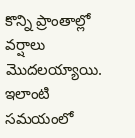కొన్ని ప్రాంతాల్లో వర్షాలు మొదలయ్యాయి. ఇలాంటి సమయంలో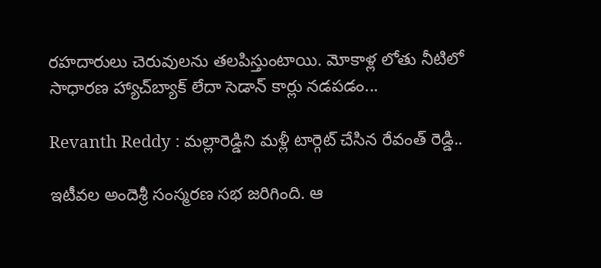రహదారులు చెరువులను తలపిస్తుంటాయి. మోకాళ్ల లోతు నీటిలో సాధారణ హ్యాచ్‌బ్యాక్ లేదా సెడాన్ కార్లు నడపడం...

Revanth Reddy : మల్లారెడ్డిని మళ్లీ టార్గెట్ చేసిన రేవంత్ రెడ్డి..

ఇటీవల అందెశ్రీ సంస్మరణ సభ జరిగింది. ఆ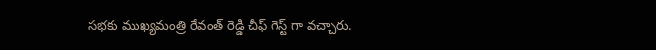సభకు ముఖ్యమంత్రి రేవంత్ రెడ్డి చీఫ్ గెస్ట్ గా వచ్చారు.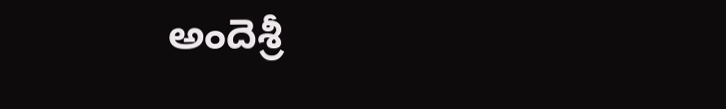అందెశ్రీ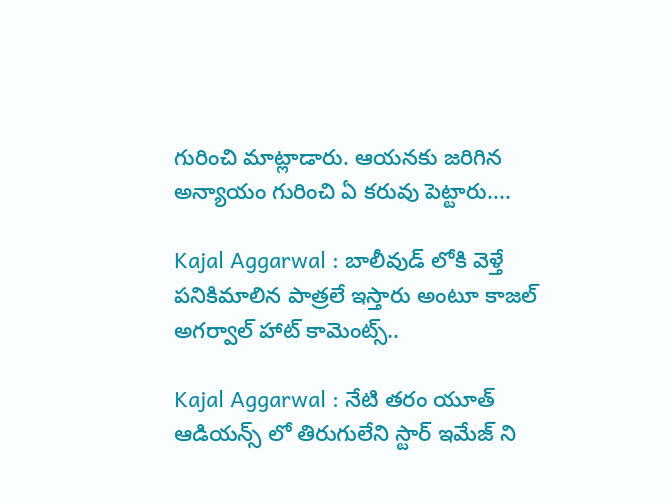గురించి మాట్లాడారు. ఆయనకు జరిగిన అన్యాయం గురించి ఏ కరువు పెట్టారు....

Kajal Aggarwal : బాలీవుడ్ లోకి వెళ్తే పనికిమాలిన పాత్రలే ఇస్తారు అంటూ కాజల్ అగర్వాల్ హాట్ కామెంట్స్..

Kajal Aggarwal : నేటి తరం యూత్ ఆడియన్స్ లో తిరుగులేని స్టార్ ఇమేజ్ ని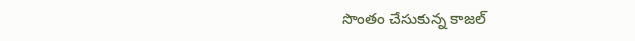సొంతం చేసుకున్న కాజల్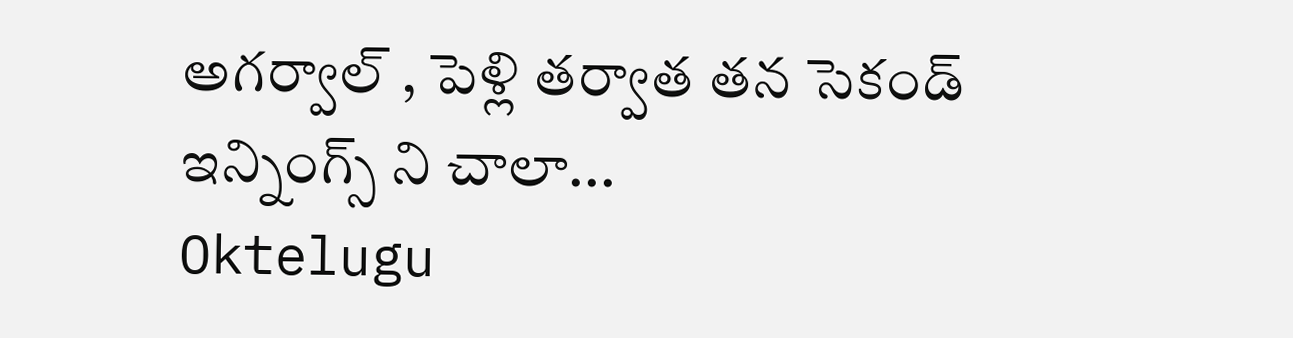అగర్వాల్ , పెళ్లి తర్వాత తన సెకండ్ ఇన్నింగ్స్ ని చాలా...
Oktelugu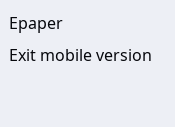Epaper
Exit mobile version